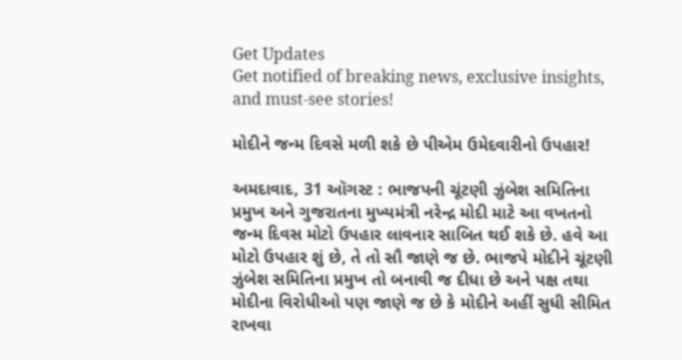Get Updates
Get notified of breaking news, exclusive insights, and must-see stories!

મોદીને જન્મ દિવસે મળી શકે છે પીએમ ઉમેદવારીનો ઉપહાર!

અમદાવાદ, 31 ઑગસ્ટ : ભાજપની ચૂંટણી ઝુંબેશ સમિતિના પ્રમુખ અને ગુજરાતના મુખ્યમંત્રી નરેન્દ્ર મોદી માટે આ વખતનો જન્મ દિવસ મોટો ઉપહાર લાવનાર સાબિત થઈ શકે છે. હવે આ મોટો ઉપહાર શું છે, તે તો સૌ જાણે જ છે. ભાજપે મોદીને ચૂંટણી ઝુંબેશ સમિતિના પ્રમુખ તો બનાવી જ દીધા છે અને પક્ષ તથા મોદીના વિરોધીઓ પણ જાણે જ છે કે મોદીને અહીં સુધી સીમિત રાખવા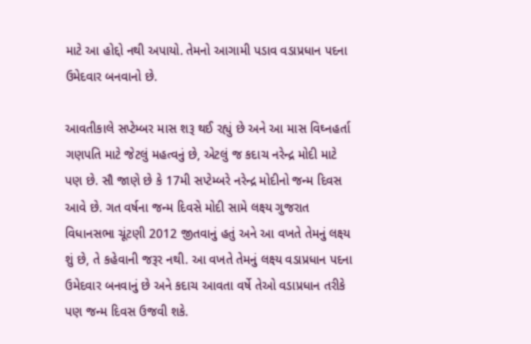માટે આ હોદ્દો નથી અપાયો. તેમનો આગામી પડાવ વડાપ્રધાન પદના ઉમેદવાર બનવાનો છે.

આવતીકાલે સપ્ટેમ્બર માસ શરૂ થઈ રહ્યું છે અને આ માસ વિઘ્નહર્તા ગણપતિ માટે જેટલું મહત્વનું છે, એટલું જ કદાચ નરેન્દ્ર મોદી માટે પણ છે. સૌ જાણે છે કે 17મી સપ્ટેમ્બરે નરેન્દ્ર મોદીનો જન્મ દિવસ આવે છે. ગત વર્ષના જન્મ દિવસે મોદી સામે લક્ષ્ય ગુજરાત વિધાનસભા ચૂંટણી 2012 જીતવાનું હતું અને આ વખતે તેમનું લક્ષ્ય શું છે, તે કહેવાની જરૂર નથી. આ વખતે તેમનું લક્ષ્ય વડાપ્રધાન પદના ઉમેદવાર બનવાનું છે અને કદાચ આવતા વર્ષે તેઓ વડાપ્રધાન તરીકે પણ જન્મ દિવસ ઉજવી શકે.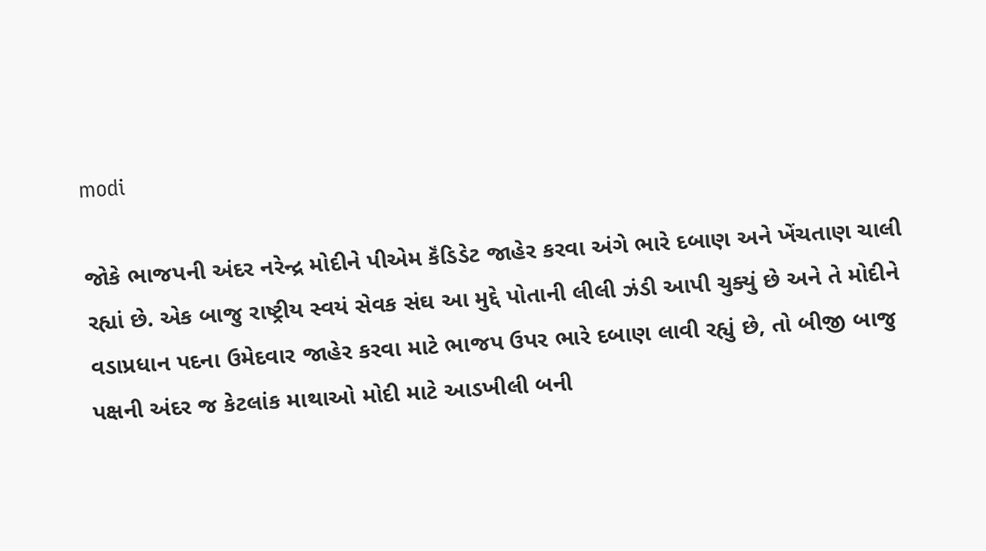modi

જોકે ભાજપની અંદર નરેન્દ્ર મોદીને પીએમ કૅંડિડેટ જાહેર કરવા અંગે ભારે દબાણ અને ખેંચતાણ ચાલી રહ્યાં છે. એક બાજુ રાષ્ટ્રીય સ્વયં સેવક સંઘ આ મુદ્દે પોતાની લીલી ઝંડી આપી ચુક્યું છે અને તે મોદીને વડાપ્રધાન પદના ઉમેદવાર જાહેર કરવા માટે ભાજપ ઉપર ભારે દબાણ લાવી રહ્યું છે, તો બીજી બાજુ પક્ષની અંદર જ કેટલાંક માથાઓ મોદી માટે આડખીલી બની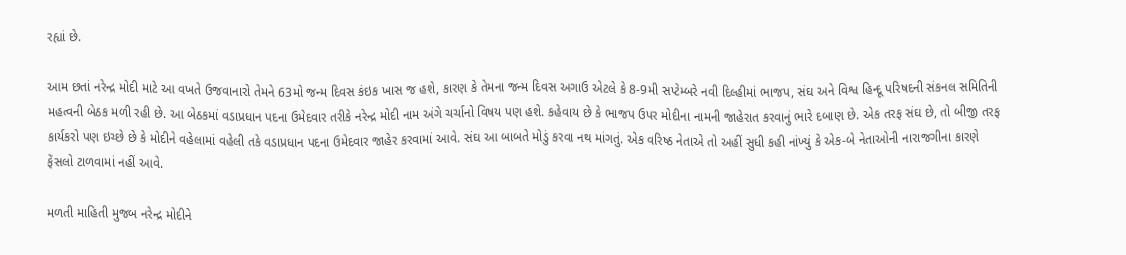રહ્યાં છે.

આમ છતાં નરેન્દ્ર મોદી માટે આ વખતે ઉજવાનારો તેમને 63મો જન્મ દિવસ કંઇક ખાસ જ હશે, કારણ કે તેમના જન્મ દિવસ અગાઉ એટલે કે 8-9મી સપ્ટેમ્બરે નવી દિલ્હીમાં ભાજપ, સંઘ અને વિશ્વ હિન્દૂ પરિષદની સંકનલ સમિતિની મહત્વની બેઠક મળી રહી છે. આ બેઠકમાં વડાપ્રધાન પદના ઉમેદવાર તરીકે નરેન્દ્ર મોદી નામ અંગે ચર્ચાનો વિષય પણ હશે. કહેવાય છે કે ભાજપ ઉપર મોદીના નામની જાહેરાત કરવાનું ભારે દબાણ છે. એક તરફ સંઘ છે, તો બીજી તરફ કાર્યકરો પણ ઇચ્છે છે કે મોદીને વહેલામાં વહેલી તકે વડાપ્રધાન પદના ઉમેદવાર જાહેર કરવામાં આવે. સંઘ આ બાબતે મોડું કરવા નથ માંગતું. એક વરિષ્ઠ નેતાએ તો અહીં સુધી કહી નાંખ્યું કે એક-બે નેતાઓની નારાજગીના કારણે ફેંસલો ટાળવામાં નહીં આવે.

મળતી માહિતી મુજબ નરેન્દ્ર મોદીને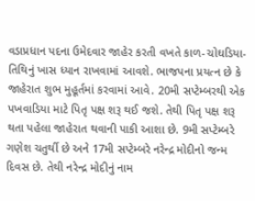વડાપ્રધાન પદના ઉમેદવાર જાહેર કરતી વખતે કાળ-ચોઘડિયા-તિથિનું ખાસ ધ્યાન રાખવામાં આવશે. ભાજપના પ્રયત્ન છે કે જાહેરાત શુભ મુહૂર્તમાં કરવામાં આવે. 20મી સપ્ટેમ્બરથી એક પખવાડિયા માટે પિતૃ પક્ષ શરૂ થઈ જશે. તેથી પિતૃ પક્ષ શરૂ થતા પહેલા જાહેરાત થવાની પાકી આશા છે. 9મી સપ્ટેમ્બરે ગણેશ ચતુર્થી છે અને 17મી સપ્ટેમ્બરે નરેન્દ્ર મોદીનો જન્મ દિવસ છે. તેથી નરેન્દ્ર મોદીનું નામ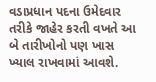વડાપ્રધાન પદના ઉમેદવાર તરીકે જાહેર કરતી વખતે આ બે તારીખોનો પણ ખાસ ખ્યાલ રાખવામાં આવશે.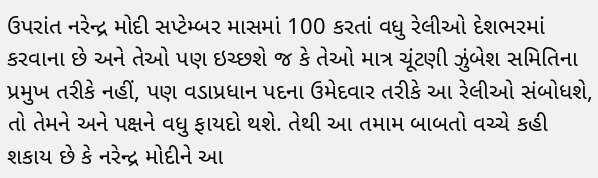ઉપરાંત નરેન્દ્ર મોદી સપ્ટેમ્બર માસમાં 100 કરતાં વધુ રેલીઓ દેશભરમાં કરવાના છે અને તેઓ પણ ઇચ્છશે જ કે તેઓ માત્ર ચૂંટણી ઝુંબેશ સમિતિના પ્રમુખ તરીકે નહીં, પણ વડાપ્રધાન પદના ઉમેદવાર તરીકે આ રેલીઓ સંબોધશે, તો તેમને અને પક્ષને વધુ ફાયદો થશે. તેથી આ તમામ બાબતો વચ્ચે કહી શકાય છે કે નરેન્દ્ર મોદીને આ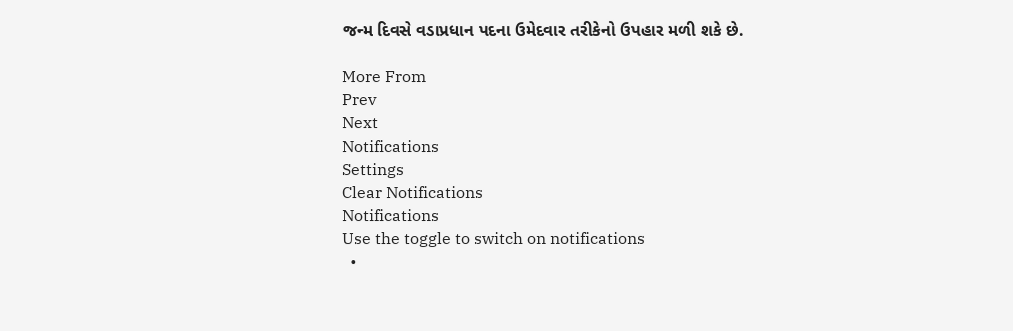જન્મ દિવસે વડાપ્રધાન પદના ઉમેદવાર તરીકેનો ઉપહાર મળી શકે છે.

More From
Prev
Next
Notifications
Settings
Clear Notifications
Notifications
Use the toggle to switch on notifications
  •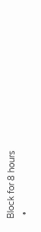Block for 8 hours
  •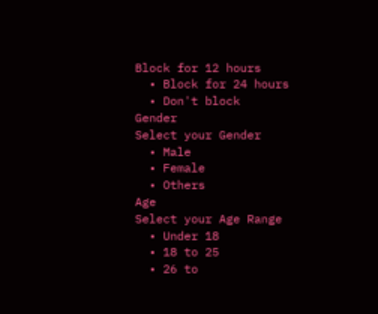Block for 12 hours
  • Block for 24 hours
  • Don't block
Gender
Select your Gender
  • Male
  • Female
  • Others
Age
Select your Age Range
  • Under 18
  • 18 to 25
  • 26 to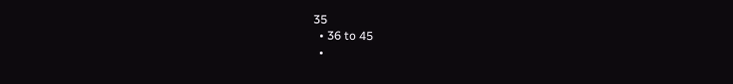35
  • 36 to 45
  •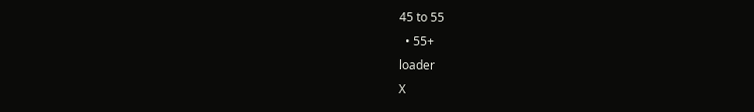45 to 55
  • 55+
loader
X